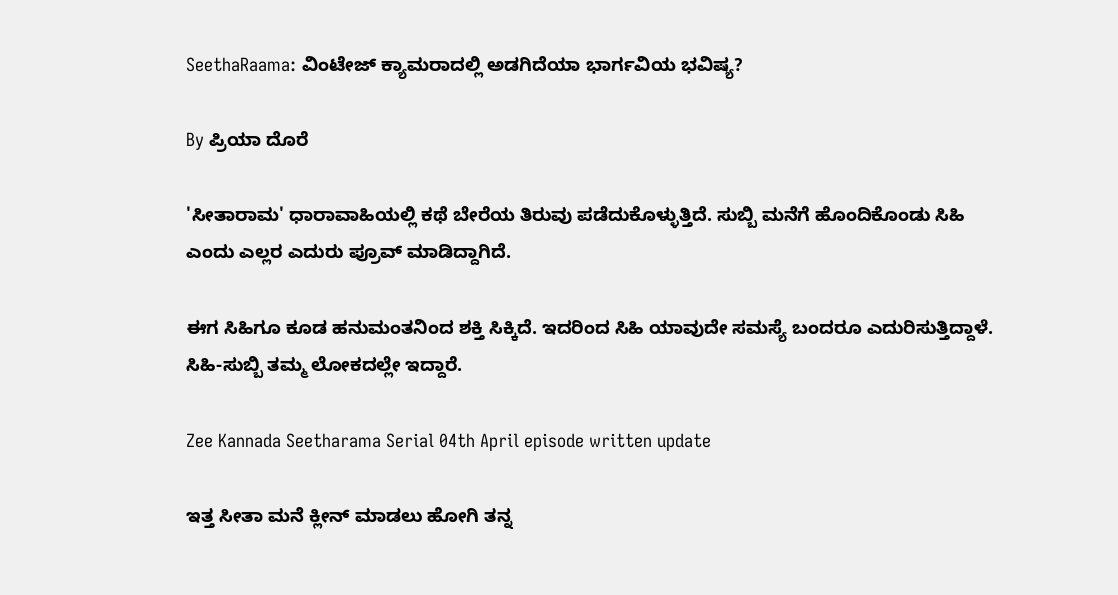SeethaRaama: ವಿಂಟೇಜ್ ಕ್ಯಾಮರಾದಲ್ಲಿ ಅಡಗಿದೆಯಾ ಭಾರ್ಗವಿಯ ಭವಿಷ್ಯ?

By ಪ್ರಿಯಾ ದೊರೆ

'ಸೀತಾರಾಮ' ಧಾರಾವಾಹಿಯಲ್ಲಿ ಕಥೆ ಬೇರೆಯ ತಿರುವು ಪಡೆದುಕೊಳ್ಳುತ್ತಿದೆ. ಸುಬ್ಬಿ ಮನೆಗೆ ಹೊಂದಿಕೊಂಡು ಸಿಹಿ ಎಂದು ಎಲ್ಲರ ಎದುರು ಪ್ರೂವ್ ಮಾಡಿದ್ದಾಗಿದೆ.

ಈಗ ಸಿಹಿಗೂ ಕೂಡ ಹನುಮಂತನಿಂದ ಶಕ್ತಿ ಸಿಕ್ಕಿದೆ. ಇದರಿಂದ ಸಿಹಿ ಯಾವುದೇ ಸಮಸ್ಯೆ ಬಂದರೂ ಎದುರಿಸುತ್ತಿದ್ದಾಳೆ. ಸಿಹಿ-ಸುಬ್ಬಿ ತಮ್ಮ ಲೋಕದಲ್ಲೇ ಇದ್ದಾರೆ.

Zee Kannada Seetharama Serial 04th April episode written update

ಇತ್ತ ಸೀತಾ ಮನೆ ಕ್ಲೀನ್ ಮಾಡಲು ಹೋಗಿ ತನ್ನ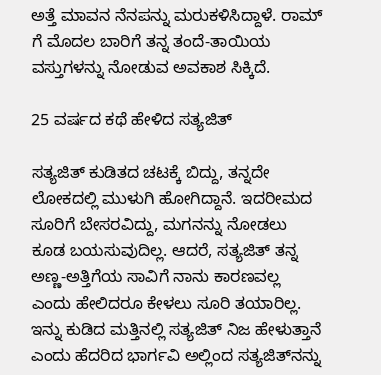ಅತ್ತೆ ಮಾವನ ನೆನಪನ್ನು ಮರುಕಳಿಸಿದ್ದಾಳೆ. ರಾಮ್ ಗೆ ಮೊದಲ ಬಾರಿಗೆ ತನ್ನ ತಂದೆ-ತಾಯಿಯ ವಸ್ತುಗಳನ್ನು ನೋಡುವ ಅವಕಾಶ ಸಿಕ್ಕಿದೆ.

25 ವರ್ಷದ ಕಥೆ ಹೇಳಿದ ಸತ್ಯಜಿತ್

ಸತ್ಯಜಿತ್ ಕುಡಿತದ ಚಟಕ್ಕೆ ಬಿದ್ದು, ತನ್ನದೇ ಲೋಕದಲ್ಲಿ ಮುಳುಗಿ ಹೋಗಿದ್ದಾನೆ. ಇದರೀಮದ ಸೂರಿಗೆ ಬೇಸರವಿದ್ದು, ಮಗನನ್ನು ನೋಡಲು ಕೂಡ ಬಯಸುವುದಿಲ್ಲ. ಆದರೆ, ಸತ್ಯಜಿತ್ ತನ್ನ ಅಣ್ಣ-ಅತ್ತಿಗೆಯ ಸಾವಿಗೆ ನಾನು ಕಾರಣವಲ್ಲ ಎಂದು ಹೇಲಿದರೂ ಕೇಳಲು ಸೂರಿ ತಯಾರಿಲ್ಲ. ಇನ್ನು ಕುಡಿದ ಮತ್ತಿನಲ್ಲಿ ಸತ್ಯಜಿತ್ ನಿಜ ಹೇಳುತ್ತಾನೆ ಎಂದು ಹೆದರಿದ ಭಾರ್ಗವಿ ಅಲ್ಲಿಂದ ಸತ್ಯಜಿತ್‌ನನ್ನು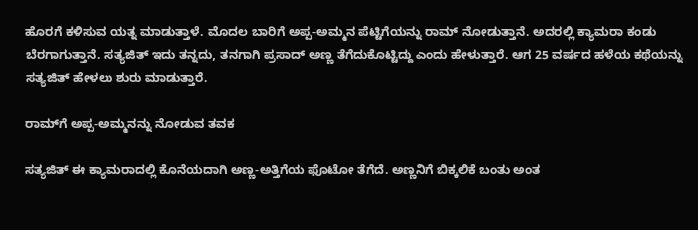ಹೊರಗೆ ಕಳಿಸುವ ಯತ್ನ ಮಾಡುತ್ತಾಳೆ. ಮೊದಲ ಬಾರಿಗೆ ಅಪ್ಪ-ಅಮ್ಮನ ಪೆಟ್ಟಿಗೆಯನ್ನು ರಾಮ್ ನೋಡುತ್ತಾನೆ. ಅದರಲ್ಲಿ ಕ್ಯಾಮರಾ ಕಂಡು ಬೆರಗಾಗುತ್ತಾನೆ. ಸತ್ಯಜಿತ್ ಇದು ತನ್ನದು, ತನಗಾಗಿ ಪ್ರಸಾದ್ ಅಣ್ಣ ತೆಗೆದುಕೊಟ್ಟಿದ್ದು ಎಂದು ಹೇಳುತ್ತಾರೆ. ಆಗ 25 ವರ್ಷದ ಹಳೆಯ ಕಥೆಯನ್ನು ಸತ್ಯಜಿತ್ ಹೇಳಲು ಶುರು ಮಾಡುತ್ತಾರೆ.

ರಾಮ್‌ಗೆ ಅಪ್ಪ-ಅಮ್ಮನನ್ನು ನೋಡುವ ತವಕ

ಸತ್ಯಜಿತ್ ಈ ಕ್ಯಾಮರಾದಲ್ಲಿ ಕೊನೆಯದಾಗಿ ಅಣ್ಣ-ಅತ್ತಿಗೆಯ ಫೊಟೋ ತೆಗೆದೆ. ಅಣ್ಣನಿಗೆ ಬಿಕ್ಕಲಿಕೆ ಬಂತು ಅಂತ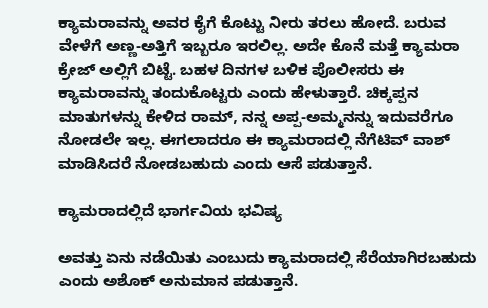ಕ್ಯಾಮರಾವನ್ನು ಅವರ ಕೈಗೆ ಕೊಟ್ಟು ನೀರು ತರಲು ಹೋದೆ. ಬರುವ ವೇಳೆಗೆ ಅಣ್ಣ-ಅತ್ತಿಗೆ ಇಬ್ಬರೂ ಇರಲಿಲ್ಲ. ಅದೇ ಕೊನೆ ಮತ್ತೆ ಕ್ಯಾಮರಾ ಕ್ರೇಜ್ ಅಲ್ಲಿಗೆ ಬಿಟ್ಟೆ. ಬಹಳ ದಿನಗಳ ಬಳಿಕ ಪೊಲೀಸರು ಈ ಕ್ಯಾಮರಾವನ್ನು ತಂದುಕೊಟ್ಟರು ಎಂದು ಹೇಳುತ್ತಾರೆ. ಚಿಕ್ಕಪ್ಪನ ಮಾತುಗಳನ್ನು ಕೇಳಿದ ರಾಮ್, ನನ್ನ ಅಪ್ಪ-ಅಮ್ಮನನ್ನು ಇದುವರೆಗೂ ನೋಡಲೇ ಇಲ್ಲ. ಈಗಲಾದರೂ ಈ ಕ್ಯಾಮರಾದಲ್ಲಿ ನೆಗೆಟಿವ್ ವಾಶ್ ಮಾಡಿಸಿದರೆ ನೋಡಬಹುದು ಎಂದು ಆಸೆ ಪಡುತ್ತಾನೆ.

ಕ್ಯಾಮರಾದಲ್ಲಿದೆ ಭಾರ್ಗವಿಯ ಭವಿಷ್ಯ

ಅವತ್ತು ಏನು ನಡೆಯಿತು ಎಂಬುದು ಕ್ಯಾಮರಾದಲ್ಲಿ ಸೆರೆಯಾಗಿರಬಹುದು ಎಂದು ಅಶೊಕ್ ಅನುಮಾನ ಪಡುತ್ತಾನೆ.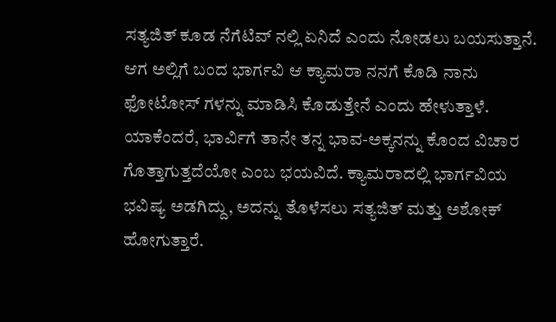ಸತ್ಯಜಿತ್ ಕೂಡ ನೆಗೆಟಿವ್ ನಲ್ಲಿ ಏನಿದೆ ಎಂದು ನೋಡಲು ಬಯಸುತ್ತಾನೆ. ಆಗ ಅಲ್ಲಿಗೆ ಬಂದ ಭಾರ್ಗವಿ ಆ ಕ್ಯಾಮರಾ ನನಗೆ ಕೊಡಿ ನಾನು ಫೋಟೋಸ್ ಗಳನ್ನು ಮಾಡಿಸಿ ಕೊಡುತ್ತೇನೆ ಎಂದು ಹೇಳುತ್ತಾಳೆ. ಯಾಕೆಂದರೆ, ಭಾರ್ವಿಗೆ ತಾನೇ ತನ್ನ ಭಾವ-ಅಕ್ಕನನ್ನು ಕೊಂದ ವಿಚಾರ ಗೊತ್ತಾಗುತ್ತದೆಯೋ ಎಂಬ ಭಯವಿದೆ. ಕ್ಯಾಮರಾದಲ್ಲಿ ಭಾರ್ಗವಿಯ ಭವಿಷ್ಯ ಅಡಗಿದ್ದು, ಅದನ್ನು ತೊಳೆಸಲು ಸತ್ಯಜಿತ್ ಮತ್ತು ಅಶೋಕ್ ಹೋಗುತ್ತಾರೆ.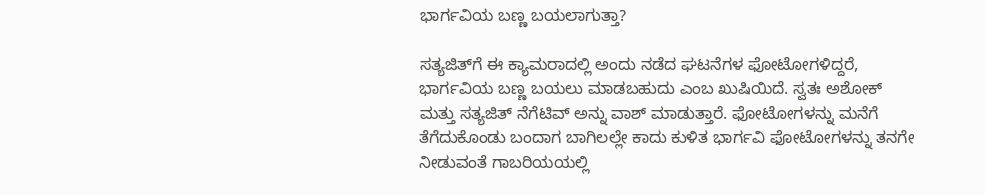ಭಾರ್ಗವಿಯ ಬಣ್ಣ ಬಯಲಾಗುತ್ತಾ?

ಸತ್ಯಜಿತ್‌ಗೆ ಈ ಕ್ಯಾಮರಾದಲ್ಲಿ ಅಂದು ನಡೆದ ಘಟನೆಗಳ ಫೋಟೋಗಳಿದ್ದರೆ, ಭಾರ್ಗವಿಯ ಬಣ್ಣ ಬಯಲು ಮಾಡಬಹುದು ಎಂಬ ಖುಷಿಯಿದೆ. ಸ್ವತಃ ಅಶೋಕ್ ಮತ್ತು ಸತ್ಯಜಿತ್ ನೆಗೆಟಿವ್ ಅನ್ನು ವಾಶ್ ಮಾಡುತ್ತಾರೆ. ಫೋಟೋಗಳನ್ನು ಮನೆಗೆ ತೆಗೆದುಕೊಂಡು ಬಂದಾಗ ಬಾಗಿಲಲ್ಲೇ ಕಾದು ಕುಳಿತ ಭಾರ್ಗವಿ ಫೋಟೋಗಳನ್ನು ತನಗೇ ನೀಡುವಂತೆ ಗಾಬರಿಯಯಲ್ಲಿ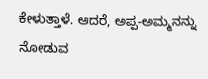ಕೇಳುತ್ತಾಳೆ. ಆದರೆ, ಅಪ್ಪ-ಅಮ್ಮನನ್ನು ನೋಡುವ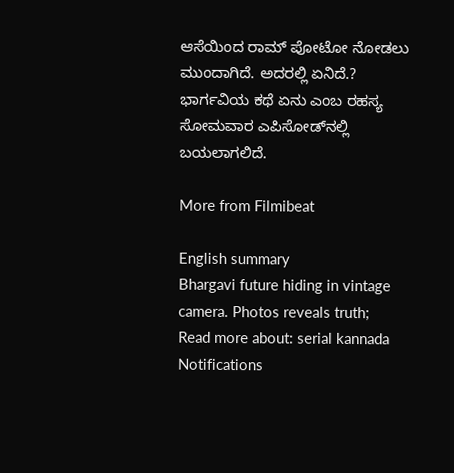ಆಸೆಯಿಂದ ರಾಮ್ ಪೋಟೋ ನೋಡಲು ಮುಂದಾಗಿದೆ. ಅದರಲ್ಲಿ ಏನಿದೆ.? ಭಾರ್ಗವಿಯ ಕಥೆ ಏನು ಎಂಬ ರಹಸ್ಯ ಸೋಮವಾರ ಎಪಿಸೋಡ್‌ನಲ್ಲಿ ಬಯಲಾಗಲಿದೆ.

More from Filmibeat

English summary
Bhargavi future hiding in vintage camera. Photos reveals truth;
Read more about: serial kannada
Notifications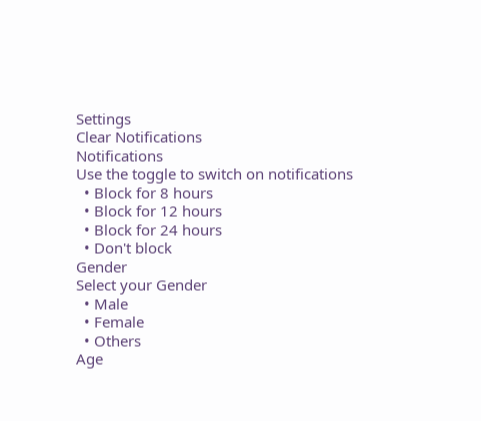Settings
Clear Notifications
Notifications
Use the toggle to switch on notifications
  • Block for 8 hours
  • Block for 12 hours
  • Block for 24 hours
  • Don't block
Gender
Select your Gender
  • Male
  • Female
  • Others
Age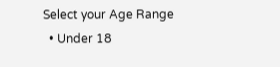Select your Age Range
  • Under 18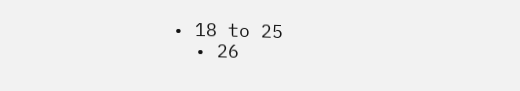• 18 to 25
  • 26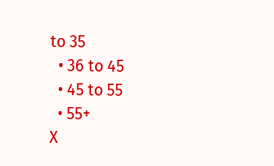to 35
  • 36 to 45
  • 45 to 55
  • 55+
X